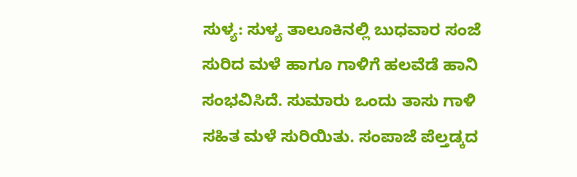ಸುಳ್ಯ: ಸುಳ್ಯ ತಾಲೂಕಿನಲ್ಲಿ ಬುಧವಾರ ಸಂಜೆ ಸುರಿದ ಮಳೆ ಹಾಗೂ ಗಾಳಿಗೆ ಹಲವೆಡೆ ಹಾನಿ ಸಂಭವಿಸಿದೆ. ಸುಮಾರು ಒಂದು ತಾಸು ಗಾಳಿ ಸಹಿತ ಮಳೆ ಸುರಿಯಿತು. ಸಂಪಾಜೆ ಪೆಲ್ತಡ್ಕದ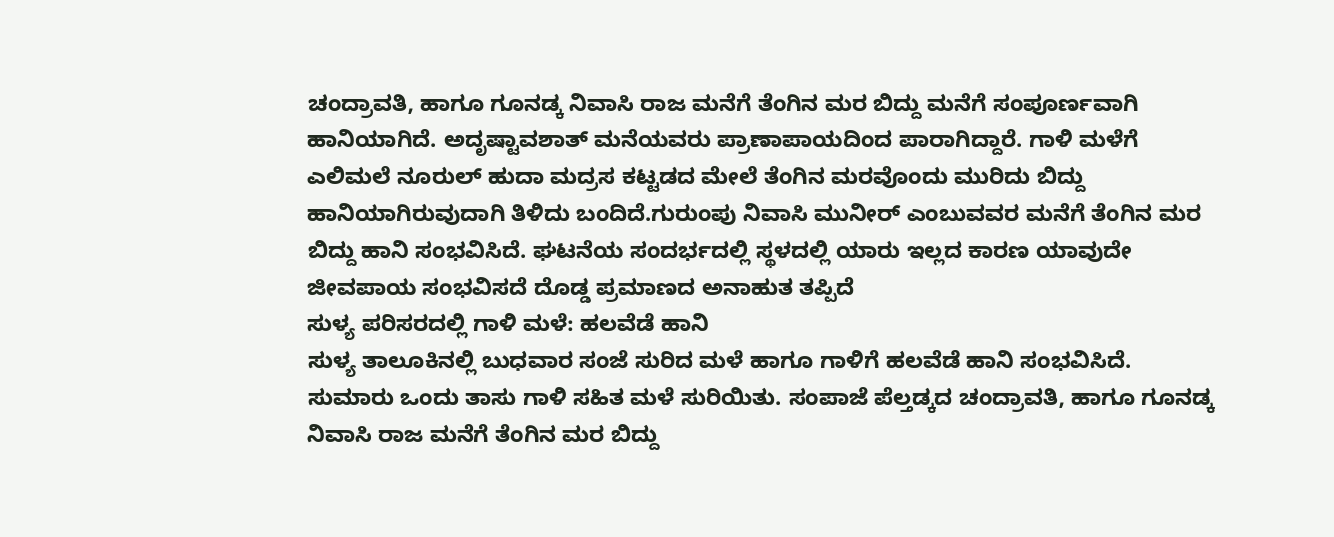ಚಂದ್ರಾವತಿ, ಹಾಗೂ ಗೂನಡ್ಕ ನಿವಾಸಿ ರಾಜ ಮನೆಗೆ ತೆಂಗಿನ ಮರ ಬಿದ್ದು ಮನೆಗೆ ಸಂಪೂರ್ಣವಾಗಿ ಹಾನಿಯಾಗಿದೆ. ಅದೃಷ್ಟಾವಶಾತ್ ಮನೆಯವರು ಪ್ರಾಣಾಪಾಯದಿಂದ ಪಾರಾಗಿದ್ದಾರೆ. ಗಾಳಿ ಮಳೆಗೆ ಎಲಿಮಲೆ ನೂರುಲ್ ಹುದಾ ಮದ್ರಸ ಕಟ್ಟಡದ ಮೇಲೆ ತೆಂಗಿನ ಮರವೊಂದು ಮುರಿದು ಬಿದ್ದು ಹಾನಿಯಾಗಿರುವುದಾಗಿ ತಿಳಿದು ಬಂದಿದೆ.ಗುರುಂಪು ನಿವಾಸಿ ಮುನೀರ್ ಎಂಬುವವರ ಮನೆಗೆ ತೆಂಗಿನ ಮರ ಬಿದ್ದು ಹಾನಿ ಸಂಭವಿಸಿದೆ. ಘಟನೆಯ ಸಂದರ್ಭದಲ್ಲಿ ಸ್ಥಳದಲ್ಲಿ ಯಾರು ಇಲ್ಲದ ಕಾರಣ ಯಾವುದೇ ಜೀವಪಾಯ ಸಂಭವಿಸದೆ ದೊಡ್ಡ ಪ್ರಮಾಣದ ಅನಾಹುತ ತಪ್ಪಿದೆ
ಸುಳ್ಯ ಪರಿಸರದಲ್ಲಿ ಗಾಳಿ ಮಳೆ: ಹಲವೆಡೆ ಹಾನಿ
ಸುಳ್ಯ ತಾಲೂಕಿನಲ್ಲಿ ಬುಧವಾರ ಸಂಜೆ ಸುರಿದ ಮಳೆ ಹಾಗೂ ಗಾಳಿಗೆ ಹಲವೆಡೆ ಹಾನಿ ಸಂಭವಿಸಿದೆ. ಸುಮಾರು ಒಂದು ತಾಸು ಗಾಳಿ ಸಹಿತ ಮಳೆ ಸುರಿಯಿತು. ಸಂಪಾಜೆ ಪೆಲ್ತಡ್ಕದ ಚಂದ್ರಾವತಿ, ಹಾಗೂ ಗೂನಡ್ಕ ನಿವಾಸಿ ರಾಜ ಮನೆಗೆ ತೆಂಗಿನ ಮರ ಬಿದ್ದು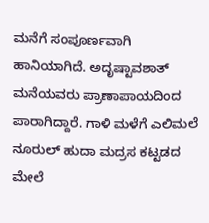ಮನೆಗೆ ಸಂಪೂರ್ಣವಾಗಿ ಹಾನಿಯಾಗಿದೆ. ಅದೃಷ್ಟಾವಶಾತ್ ಮನೆಯವರು ಪ್ರಾಣಾಪಾಯದಿಂದ ಪಾರಾಗಿದ್ದಾರೆ. ಗಾಳಿ ಮಳೆಗೆ ಎಲಿಮಲೆ ನೂರುಲ್ ಹುದಾ ಮದ್ರಸ ಕಟ್ಟಡದ ಮೇಲೆ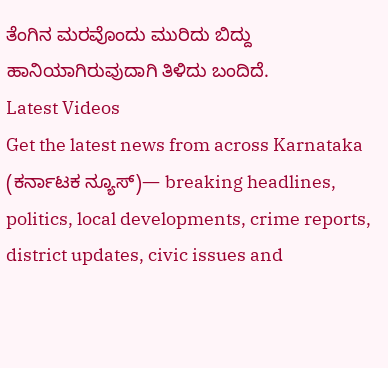ತೆಂಗಿನ ಮರವೊಂದು ಮುರಿದು ಬಿದ್ದು ಹಾನಿಯಾಗಿರುವುದಾಗಿ ತಿಳಿದು ಬಂದಿದೆ.
Latest Videos
Get the latest news from across Karnataka (ಕರ್ನಾಟಕ ನ್ಯೂಸ್)— breaking headlines, politics, local developments, crime reports, district updates, civic issues and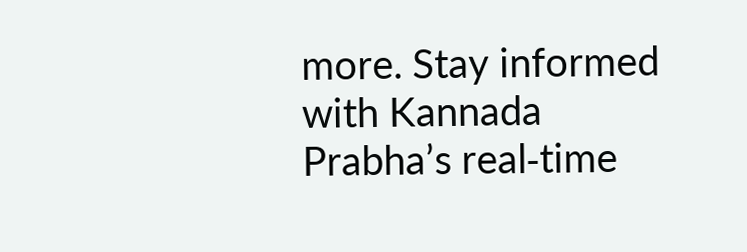more. Stay informed with Kannada Prabha’s real‑time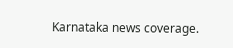Karnataka news coverage.